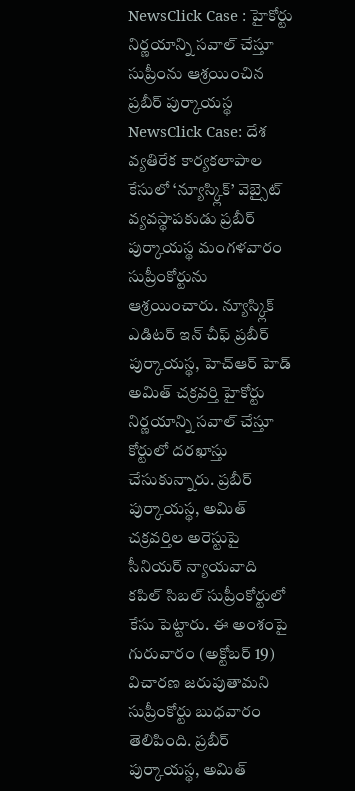NewsClick Case : హైకోర్టు నిర్ణయాన్ని సవాల్ చేస్తూ సుప్రీంను ఆశ్రయించిన ప్రబీర్ పుర్కాయస్థ
NewsClick Case: దేశ వ్యతిరేక కార్యకలాపాల కేసులో ‘న్యూస్క్లిక్’ వెబ్సైట్ వ్యవస్థాపకుడు ప్రబీర్ పుర్కాయస్థ మంగళవారం సుప్రీంకోర్టును ఆశ్రయించారు. న్యూస్క్లిక్ ఎడిటర్ ఇన్ చీఫ్ ప్రబీర్ పుర్కాయస్థ, హెచ్ఆర్ హెడ్ అమిత్ చక్రవర్తి హైకోర్టు నిర్ణయాన్ని సవాల్ చేస్తూ కోర్టులో దరఖాస్తు చేసుకున్నారు. ప్రబీర్ పుర్కాయస్థ, అమిత్ చక్రవర్తిల అరెస్టుపై సీనియర్ న్యాయవాది కపిల్ సిబల్ సుప్రీంకోర్టులో కేసు పెట్టారు. ఈ అంశంపై గురువారం (అక్టోబర్ 19) విచారణ జరుపుతామని సుప్రీంకోర్టు బుధవారం తెలిపింది. ప్రబీర్ పుర్కాయస్థ, అమిత్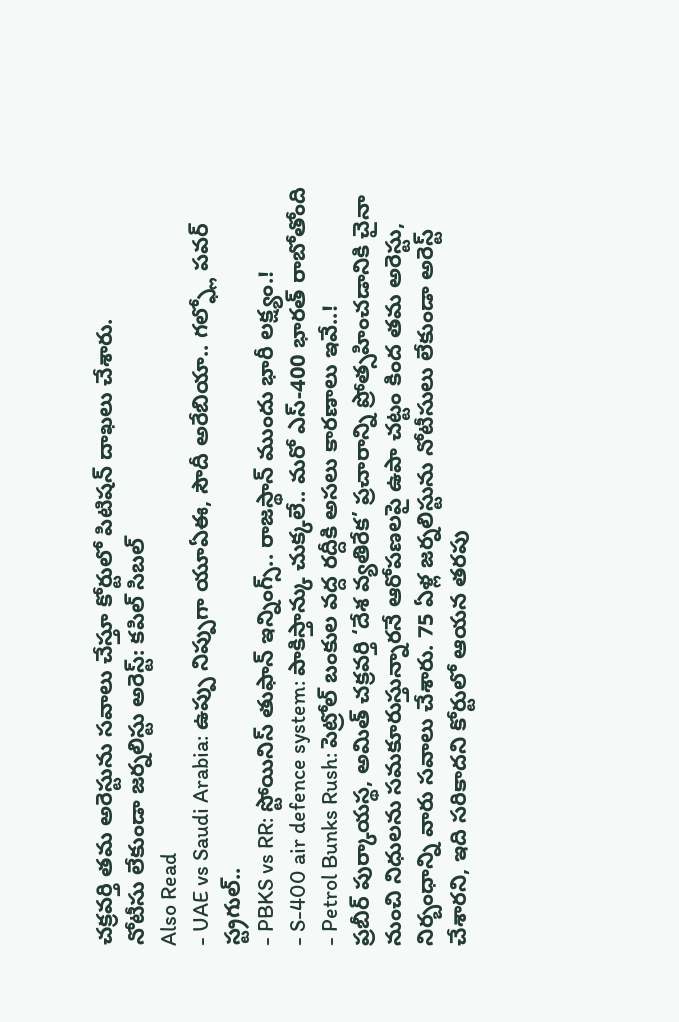చక్రవర్తి తమ అరెస్టును సవాలు చేస్తూ కోర్టులో పిటిషన్ దాఖలు చేశారు.
నోటీసు లేకుండా జర్నలిస్టు అరెస్ట్: కపిల్ సిబల్
Also Read
- UAE vs Saudi Arabia: ఉప్పు నిప్పుగా యూఏఈ, సౌదీ అరేబియా.. గల్ఫ్లో పవర్ స్ట్రగుల్..
- PBKS vs RR: స్టోయినిస్ తుఫాన్ ఇన్నింగ్స్.. రాజస్థాన్ ముందు భారీ లక్ష్యం.!
- S-400 air defence system: పాకిస్తాన్కు చుక్కలే.. మరో ఎస్-400 భారత్ రాబోతోంది
- Petrol Bunks Rush: పెట్రోల్ బంకుల వద్ద రద్దీకి అసలు కారణాలు ఇవే..!
ప్రబీర్ పుర్కాయస్థ, అమిత్ చక్రవర్తి ‘దేశ వ్యతిరేక’ ప్రచారాన్ని ప్రోత్సహించడానికి చైనా నుంచి నిధులను సమకూరుస్తున్నారనే ఆరోపణలపై ఉపా చట్టం కింద తమ అరెస్టు, నిర్బంధాన్ని వారు సవాలు చేశారు. 75 ఏళ్ల జర్నలిస్టును నోటీసులు లేకుండా అరెస్ట్ చేశారని, ఇది సరికాదని కోర్టులో ఆయన తరపు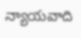న్యాయవాది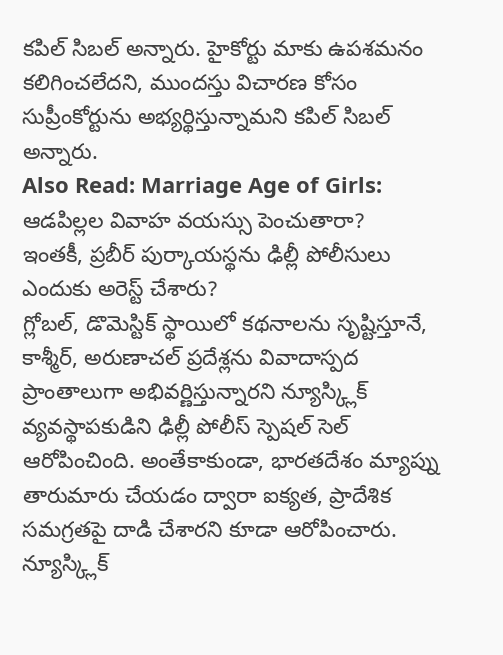కపిల్ సిబల్ అన్నారు. హైకోర్టు మాకు ఉపశమనం కలిగించలేదని, ముందస్తు విచారణ కోసం సుప్రీంకోర్టును అభ్యర్థిస్తున్నామని కపిల్ సిబల్ అన్నారు.
Also Read: Marriage Age of Girls: ఆడపిల్లల వివాహ వయస్సు పెంచుతారా?
ఇంతకీ, ప్రబీర్ పుర్కాయస్థను ఢిల్లీ పోలీసులు ఎందుకు అరెస్ట్ చేశారు?
గ్లోబల్, డొమెస్టిక్ స్థాయిలో కథనాలను సృష్టిస్తూనే, కాశ్మీర్, అరుణాచల్ ప్రదేశ్లను వివాదాస్పద ప్రాంతాలుగా అభివర్ణిస్తున్నారని న్యూస్క్లిక్ వ్యవస్థాపకుడిని ఢిల్లీ పోలీస్ స్పెషల్ సెల్ ఆరోపించింది. అంతేకాకుండా, భారతదేశం మ్యాప్ను తారుమారు చేయడం ద్వారా ఐక్యత, ప్రాదేశిక సమగ్రతపై దాడి చేశారని కూడా ఆరోపించారు. న్యూస్క్లిక్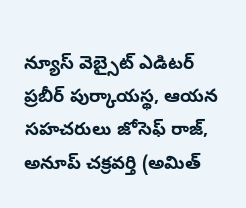న్యూస్ వెబ్సైట్ ఎడిటర్ ప్రబీర్ పుర్కాయస్థ, ఆయన సహచరులు జోసెఫ్ రాజ్, అనూప్ చక్రవర్తి (అమిత్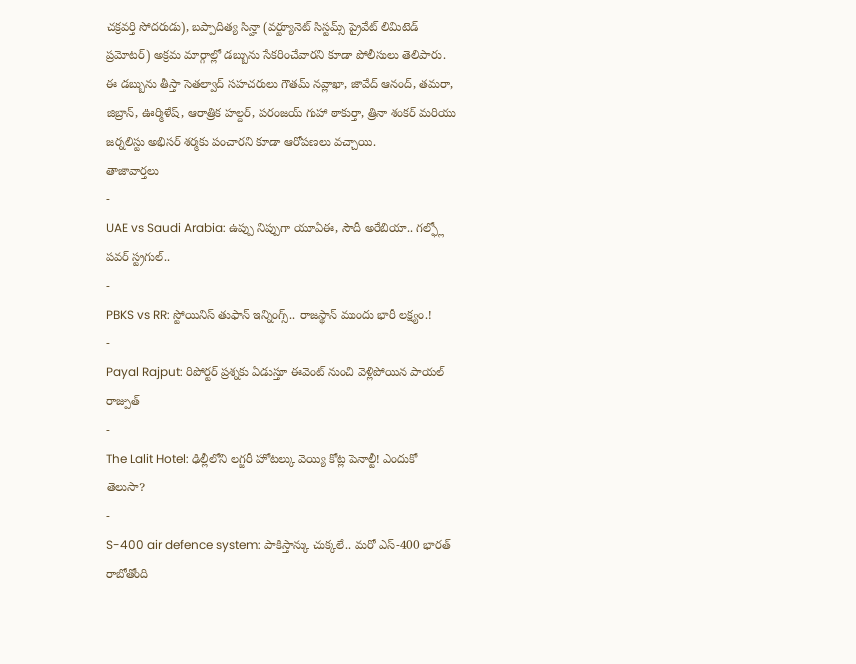చక్రవర్తి సోదరుడు), బప్పాదిత్య సిన్హా (వర్ట్యూనెట్ సిస్టమ్స్ ప్రైవేట్ లిమిటెడ్ ప్రమోటర్) అక్రమ మార్గాల్లో డబ్బును సేకరించేవారని కూడా పోలీసులు తెలిపారు. ఈ డబ్బును తీస్తా సెతల్వాద్ సహచరులు గౌతమ్ నవ్లాఖా, జావేద్ ఆనంద్, తమరా, జిబ్రాన్, ఊర్మిళేష్, ఆరాత్రిక హల్దర్, పరంజయ్ గుహా ఠాకుర్తా, త్రినా శంకర్ మరియు జర్నలిస్టు అభిసర్ శర్మకు పంచారని కూడా ఆరోపణలు వచ్చాయి.
తాజావార్తలు
-
UAE vs Saudi Arabia: ఉప్పు నిప్పుగా యూఏఈ, సౌదీ అరేబియా.. గల్ఫ్లో పవర్ స్ట్రగుల్..
-
PBKS vs RR: స్టోయినిస్ తుఫాన్ ఇన్నింగ్స్.. రాజస్థాన్ ముందు భారీ లక్ష్యం.!
-
Payal Rajput: రిపోర్టర్ ప్రశ్నకు ఏడుస్తూ ఈవెంట్ నుంచి వెళ్లిపోయిన పాయల్ రాజ్పుత్
-
The Lalit Hotel: ఢిల్లీలోని లగ్జరీ హోటల్కు వెయ్యి కోట్ల పెనాల్టీ! ఎందుకో తెలుసా?
-
S-400 air defence system: పాకిస్తాన్కు చుక్కలే.. మరో ఎస్-400 భారత్ రాబోతోంది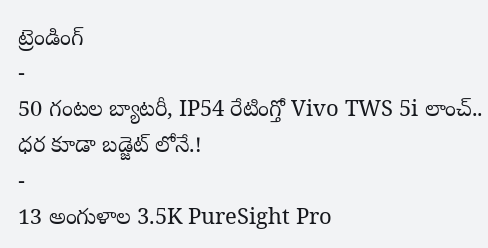ట్రెండింగ్
-
50 గంటల బ్యాటరీ, IP54 రేటింగ్తో Vivo TWS 5i లాంచ్.. ధర కూడా బడ్జెట్ లోనే.!
-
13 అంగుళాల 3.5K PureSight Pro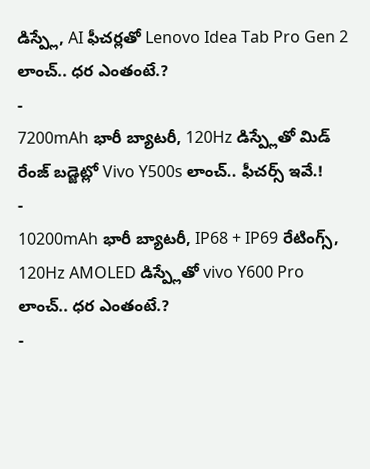డిస్ప్లే, AI ఫీచర్లతో Lenovo Idea Tab Pro Gen 2 లాంచ్.. ధర ఎంతంటే.?
-
7200mAh భారీ బ్యాటరీ, 120Hz డిస్ప్లేతో మిడ్ రేంజ్ బడ్జెట్లో Vivo Y500s లాంచ్.. ఫీచర్స్ ఇవే.!
-
10200mAh భారీ బ్యాటరీ, IP68 + IP69 రేటింగ్స్, 120Hz AMOLED డిస్ప్లేతో vivo Y600 Pro లాంచ్.. ధర ఎంతంటే.?
-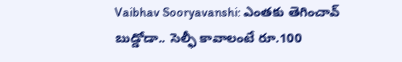Vaibhav Sooryavanshi: ఎంతకు తెగించావ్ బుడ్డోడా.. సెల్ఫీ కావాలంటే రూ.100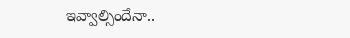ఇవ్వాల్సిందేనా..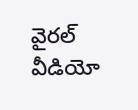వైరల్ వీడియో